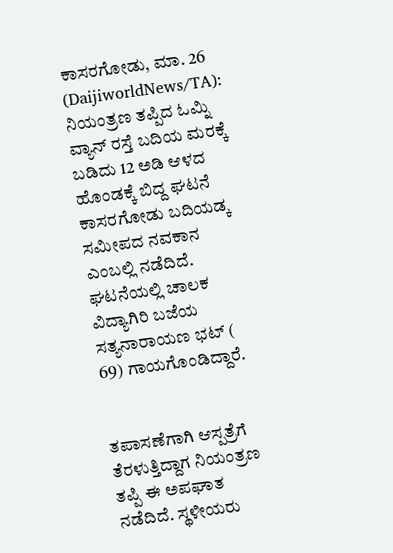ಕಾಸರಗೋಡು, ಮಾ. 26 (DaijiworldNews/TA): ನಿಯಂತ್ರಣ ತಪ್ಪಿದ ಓಮ್ನಿ ವ್ಯಾನ್ ರಸ್ತೆ ಬದಿಯ ಮರಕ್ಕೆ ಬಡಿದು 12 ಅಡಿ ಆಳದ ಹೊಂಡಕ್ಕೆ ಬಿದ್ದ ಘಟನೆ ಕಾಸರಗೋಡು ಬದಿಯಡ್ಕ ಸಮೀಪದ ನವಕಾನ ಎಂಬಲ್ಲಿ ನಡೆದಿದೆ. ಘಟನೆಯಲ್ಲಿ ಚಾಲಕ ವಿದ್ಯಾಗಿರಿ ಬಜೆಯ ಸತ್ಯನಾರಾಯಣ ಭಟ್ ( 69) ಗಾಯಗೊಂಡಿದ್ದಾರೆ.


ತಪಾಸಣೆಗಾಗಿ ಆಸ್ಪತ್ರೆಗೆ ತೆರಳುತ್ತಿದ್ದಾಗ ನಿಯಂತ್ರಣ ತಪ್ಪಿ ಈ ಅಪಘಾತ ನಡೆದಿದೆ. ಸ್ಥಳೀಯರು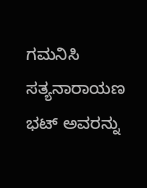ಗಮನಿಸಿ ಸತ್ಯನಾರಾಯಣ ಭಟ್ ಅವರನ್ನು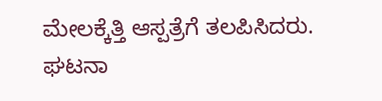ಮೇಲಕ್ಕೆತ್ತಿ ಆಸ್ಪತ್ರೆಗೆ ತಲಪಿಸಿದರು. ಘಟನಾ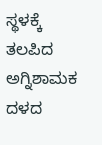ಸ್ಥಳಕ್ಕೆ ತಲಪಿದ ಅಗ್ನಿಶಾಮಕ ದಳದ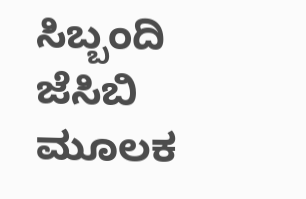ಸಿಬ್ಬಂದಿ ಜೆಸಿಬಿ ಮೂಲಕ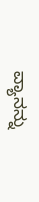ವ್ಯಾನನ್ನು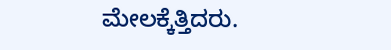ಮೇಲಕ್ಕೆತ್ತಿದರು.